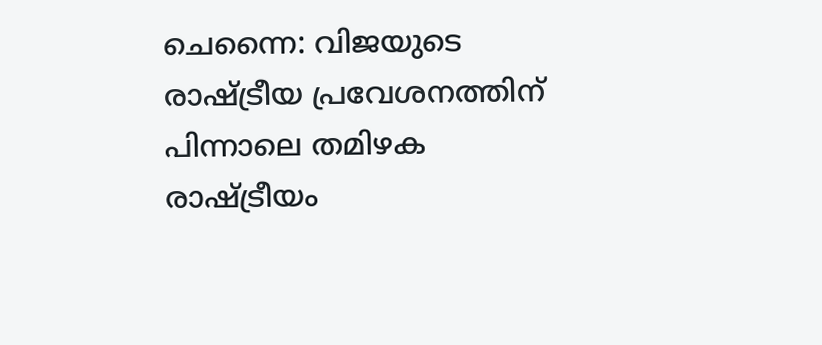ചെന്നൈ: വിജയുടെ രാഷ്ട്രീയ പ്രവേശനത്തിന് പിന്നാലെ തമിഴക രാഷ്ട്രീയം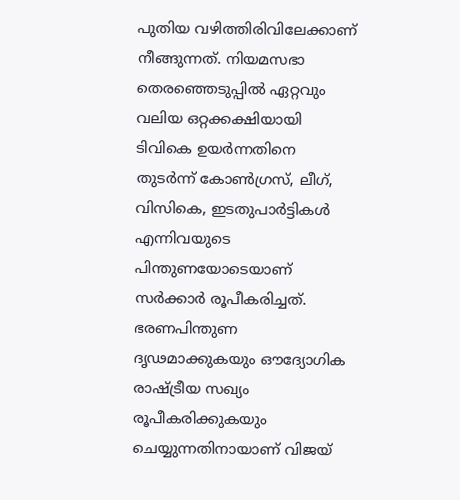പുതിയ വഴിത്തിരിവിലേക്കാണ് നീങ്ങുന്നത്. നിയമസഭാ തെരഞ്ഞെടുപ്പിൽ ഏറ്റവും വലിയ ഒറ്റക്കക്ഷിയായി ടിവികെ ഉയർന്നതിനെ തുടർന്ന് കോൺഗ്രസ്, ലീഗ്, വിസികെ, ഇടതുപാർട്ടികൾ എന്നിവയുടെ പിന്തുണയോടെയാണ് സർക്കാർ രൂപീകരിച്ചത്.
ഭരണപിന്തുണ ദൃഢമാക്കുകയും ഔദ്യോഗിക രാഷ്ട്രീയ സഖ്യം രൂപീകരിക്കുകയും ചെയ്യുന്നതിനായാണ് വിജയ്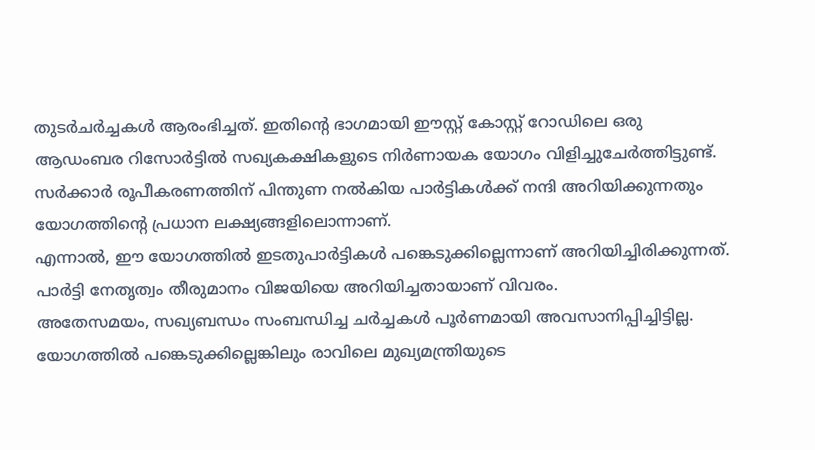തുടർചർച്ചകൾ ആരംഭിച്ചത്. ഇതിന്റെ ഭാഗമായി ഈസ്റ്റ് കോസ്റ്റ് റോഡിലെ ഒരു ആഡംബര റിസോർട്ടിൽ സഖ്യകക്ഷികളുടെ നിർണായക യോഗം വിളിച്ചുചേർത്തിട്ടുണ്ട്. സർക്കാർ രൂപീകരണത്തിന് പിന്തുണ നൽകിയ പാർട്ടികൾക്ക് നന്ദി അറിയിക്കുന്നതും യോഗത്തിന്റെ പ്രധാന ലക്ഷ്യങ്ങളിലൊന്നാണ്.
എന്നാൽ, ഈ യോഗത്തിൽ ഇടതുപാർട്ടികൾ പങ്കെടുക്കില്ലെന്നാണ് അറിയിച്ചിരിക്കുന്നത്. പാർട്ടി നേതൃത്വം തീരുമാനം വിജയിയെ അറിയിച്ചതായാണ് വിവരം.
അതേസമയം, സഖ്യബന്ധം സംബന്ധിച്ച ചർച്ചകൾ പൂർണമായി അവസാനിപ്പിച്ചിട്ടില്ല. യോഗത്തിൽ പങ്കെടുക്കില്ലെങ്കിലും രാവിലെ മുഖ്യമന്ത്രിയുടെ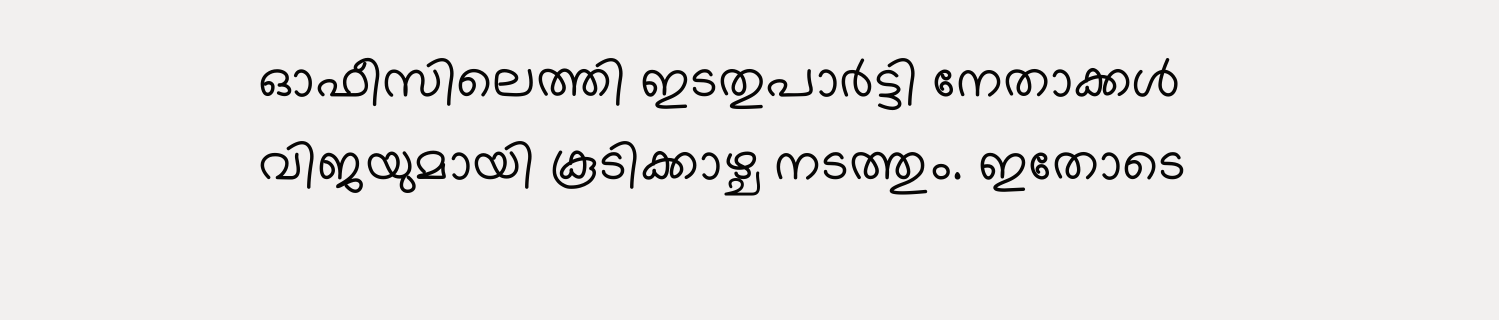ഓഫീസിലെത്തി ഇടതുപാർട്ടി നേതാക്കൾ വിജയുമായി കൂടിക്കാഴ്ച നടത്തും. ഇതോടെ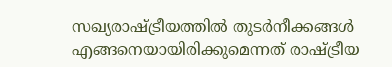സഖ്യരാഷ്ട്രീയത്തിൽ തുടർനീക്കങ്ങൾ എങ്ങനെയായിരിക്കുമെന്നത് രാഷ്ട്രീയ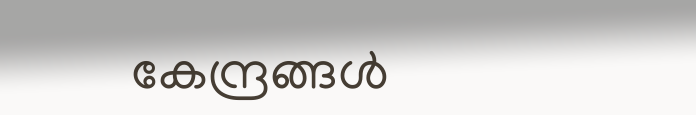കേന്ദ്രങ്ങൾ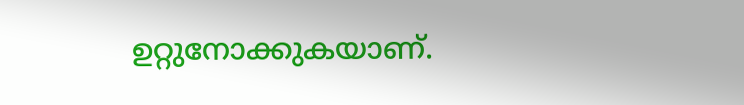ഉറ്റുനോക്കുകയാണ്.